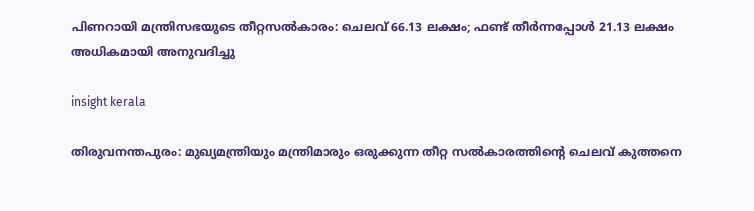പിണറായി മന്ത്രിസഭയുടെ തീറ്റസല്‍കാരം: ചെലവ് 66.13 ലക്ഷം; ഫണ്ട് തീര്‍ന്നപ്പോള്‍ 21.13 ലക്ഷം അധികമായി അനുവദിച്ചു

insight kerala

തിരുവനന്തപുരം: മുഖ്യമന്ത്രിയും മന്ത്രിമാരും ഒരുക്കുന്ന തീറ്റ സല്‍കാരത്തിന്റെ ചെലവ് കുത്തനെ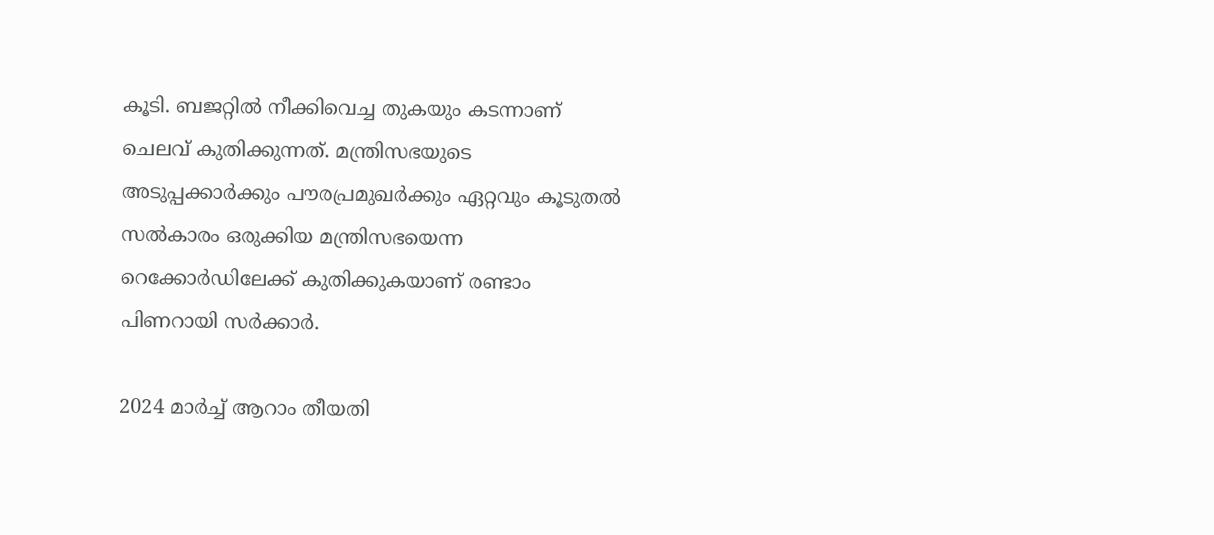കൂടി. ബജറ്റില്‍ നീക്കിവെച്ച തുകയും കടന്നാണ് ചെലവ് കുതിക്കുന്നത്. മന്ത്രിസഭയുടെ അടുപ്പക്കാര്‍ക്കും പൗരപ്രമുഖര്‍ക്കും ഏറ്റവും കൂടുതല്‍ സല്‍കാരം ഒരുക്കിയ മന്ത്രിസഭയെന്ന റെക്കോർഡിലേക്ക് കുതിക്കുകയാണ് രണ്ടാം പിണറായി സർക്കാർ.

2024 മാര്‍ച്ച് ആറാം തീയതി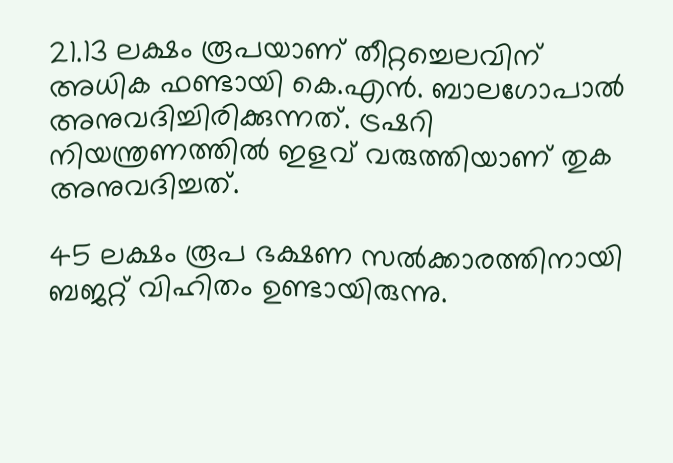21.13 ലക്ഷം രൂപയാണ് തീറ്റച്ചെലവിന് അധിക ഫണ്ടായി കെ.എന്‍. ബാലഗോപാല്‍ അനുവദിച്ചിരിക്കുന്നത്. ട്രഷറി നിയന്ത്രണത്തില്‍ ഇളവ് വരുത്തിയാണ് തുക അനുവദിച്ചത്.

45 ലക്ഷം രൂപ ഭക്ഷണ സല്‍ക്കാരത്തിനായി ബജറ്റ് വിഹിതം ഉണ്ടായിരുന്നു.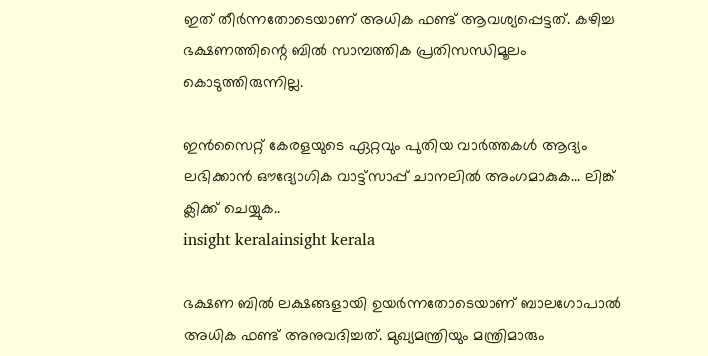ഇത് തീര്‍ന്നതോടെയാണ് അധിക ഫണ്ട് ആവശ്യപ്പെട്ടത്. കഴിച്ച ഭക്ഷണത്തിന്റെ ബില്‍ സാമ്പത്തിക പ്രതിസന്ധിമൂലം കൊടുത്തിരുന്നില്ല.

ഇൻസൈറ്റ് കേരളയുടെ ഏറ്റവും പുതിയ വാർത്തകൾ ആദ്യം ലഭിക്കാൻ ഔദ്യോഗിക വാട്ട്‌സാപ്പ് ചാനലിൽ അംഗമാകുക... ലിങ്ക് ക്ലിക്ക് ചെയ്യുക..
insight keralainsight kerala

ഭക്ഷണ ബില്‍ ലക്ഷങ്ങളായി ഉയര്‍ന്നതോടെയാണ് ബാലഗോപാല്‍ അധിക ഫണ്ട് അനുവദിച്ചത്. മുഖ്യമന്ത്രിയും മന്ത്രിമാരും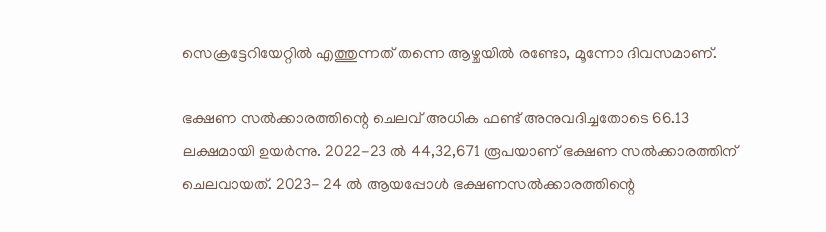സെക്രട്ടേറിയേറ്റില്‍ എത്തുന്നത് തന്നെ ആഴ്ചയില്‍ രണ്ടോ, മൂന്നോ ദിവസമാണ്.

ഭക്ഷണ സല്‍ക്കാരത്തിന്റെ ചെലവ് അധിക ഫണ്ട് അനുവദിച്ചതോടെ 66.13 ലക്ഷമായി ഉയര്‍ന്നു. 2022-23 ല്‍ 44,32,671 രൂപയാണ് ഭക്ഷണ സല്‍ക്കാരത്തിന് ചെലവായത്. 2023- 24 ല്‍ ആയപ്പോള്‍ ഭക്ഷണസല്‍ക്കാരത്തിന്റെ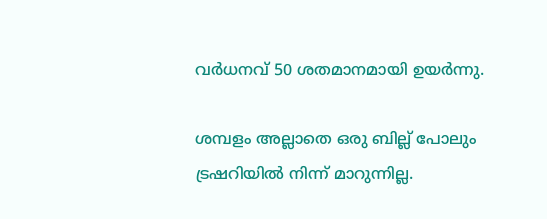വര്‍ധനവ് 50 ശതമാനമായി ഉയര്‍ന്നു.

ശമ്പളം അല്ലാതെ ഒരു ബില്ല് പോലും ട്രഷറിയില്‍ നിന്ന് മാറുന്നില്ല.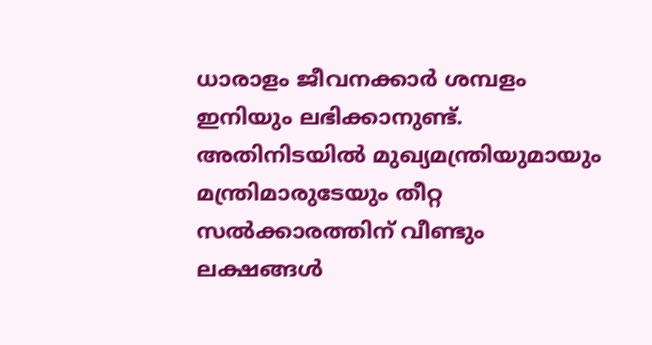ധാരാളം ജീവനക്കാര്‍ ശമ്പളം ഇനിയും ലഭിക്കാനുണ്ട്. അതിനിടയില്‍ മുഖ്യമന്ത്രിയുമായും മന്ത്രിമാരുടേയും തീറ്റ സല്‍ക്കാരത്തിന് വീണ്ടും ലക്ഷങ്ങള്‍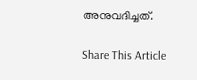അനുവദിച്ചത്.

Share This Article